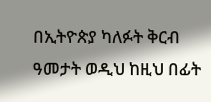በኢትዮጵያ ካለፉት ቅርብ ዓመታት ወዲህ ከዚህ በፊት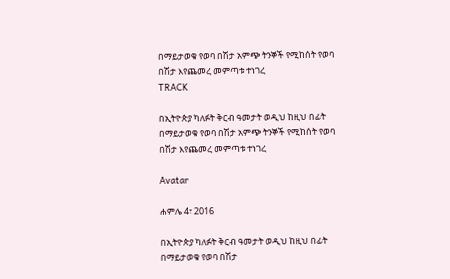በማይታወቁ የወባ በሽታ አምጭ ትንኞች የሚከሰት የወባ በሽታ እየጨመረ መምጣቱ ተነገረ
TRACK

በኢትዮጵያ ካለፉት ቅርብ ዓመታት ወዲህ ከዚህ በፊት በማይታወቁ የወባ በሽታ አምጭ ትንኞች የሚከሰት የወባ በሽታ እየጨመረ መምጣቱ ተነገረ

Avatar

ሐምሌ 4፣ 2016

በኢትዮጵያ ካለፉት ቅርብ ዓመታት ወዲህ ከዚህ በፊት በማይታወቁ የወባ በሽታ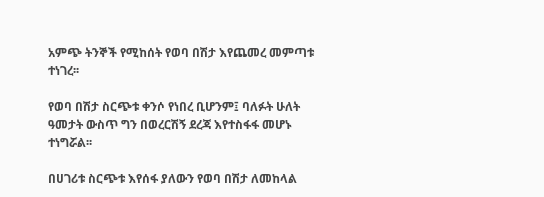አምጭ ትንኞች የሚከሰት የወባ በሽታ እየጨመረ መምጣቱ ተነገረ፡፡

የወባ በሽታ ስርጭቱ ቀንሶ የነበረ ቢሆንም፤ ባለፉት ሁለት ዓመታት ውስጥ ግን በወረርሽኝ ደረጃ እየተስፋፋ መሆኑ ተነግሯል፡፡

በሀገሪቱ ስርጭቱ እየሰፋ ያለውን የወባ በሽታ ለመከላል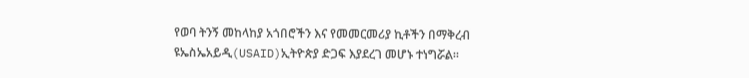የወባ ትንኝ መከላከያ አጎበሮችን እና የመመርመሪያ ኪቶችን በማቅረብ ዩኤስኤአይዲ(USAID)ኢትዮጵያ ድጋፍ እያደረገ መሆኑ ተነግሯል፡፡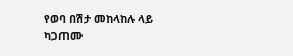የወባ በሽታ መከላከሉ ላይ ካጋጠሙ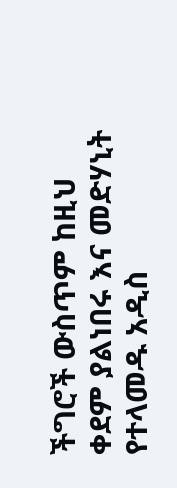ችግሮች ውስጥም ከዚህ ቀደም ያልነበሩ እና መድሃኒት የተላመዱ አዲስ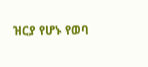ዝርያ የሆኑ የወባ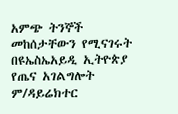አምጭ ትንኞች መከሰታቸውን የሚናገሩት በዩኤስኤአይዲ ኢትዮጵያ የጤና አገልግሎት ም/ዳይሬክተር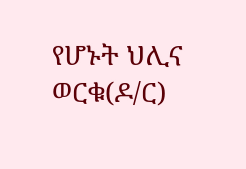የሆኑት ህሊና ወርቁ(ዶ/ር)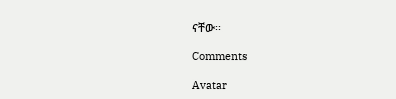ናቸው፡፡

Comments

Avatar